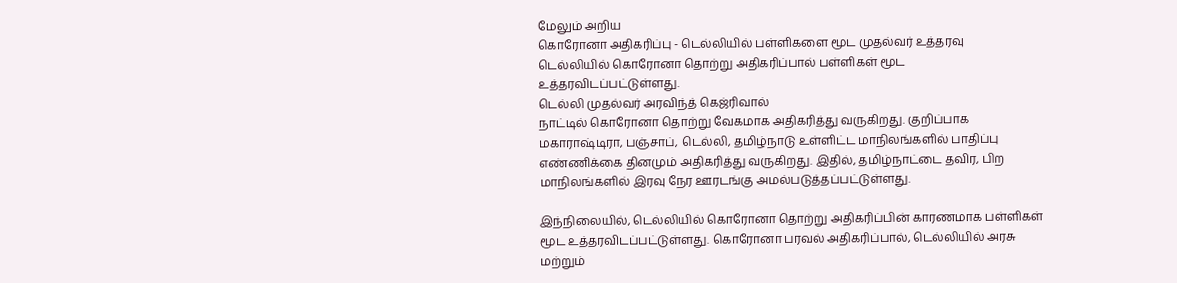மேலும் அறிய
கொரோனா அதிகரிப்பு - டெல்லியில் பள்ளிகளை மூட முதல்வர் உத்தரவு
டெல்லியில் கொரோனா தொற்று அதிகரிப்பால் பள்ளிகள் மூட உத்தரவிடப்பட்டுள்ளது.
டெல்லி முதல்வர் அரவிந்த் கெஜ்ரிவால்
நாட்டில் கொரோனா தொற்று வேகமாக அதிகரித்து வருகிறது. குறிப்பாக மகாராஷ்டிரா, பஞ்சாப், டெல்லி, தமிழ்நாடு உள்ளிட்ட மாநிலங்களில் பாதிப்பு எண்ணிக்கை தினமும் அதிகரித்து வருகிறது. இதில், தமிழ்நாட்டை தவிர, பிற மாநிலங்களில் இரவு நேர ஊரடங்கு அமல்படுத்தப்பட்டுள்ளது.

இந்நிலையில், டெல்லியில் கொரோனா தொற்று அதிகரிப்பின் காரணமாக பள்ளிகள் மூட உத்தரவிடப்பட்டுள்ளது. கொரோனா பரவல் அதிகரிப்பால், டெல்லியில் அரசு மற்றும்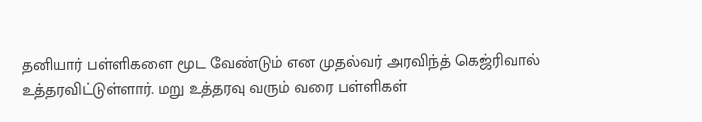தனியார் பள்ளிகளை மூட வேண்டும் என முதல்வர் அரவிந்த் கெஜ்ரிவால் உத்தரவிட்டுள்ளார். மறு உத்தரவு வரும் வரை பள்ளிகள்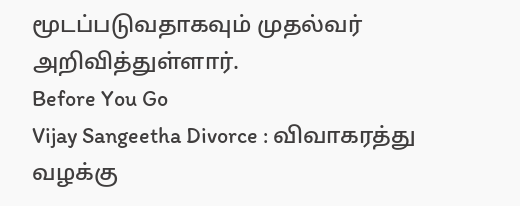மூடப்படுவதாகவும் முதல்வர் அறிவித்துள்ளார்.
Before You Go
Vijay Sangeetha Divorce : விவாகரத்து வழக்கு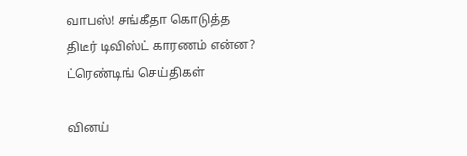வாபஸ்! சங்கீதா கொடுத்த திடீர் டிவிஸ்ட் காரணம் என்ன?
ட்ரெண்டிங் செய்திகள்

வினய்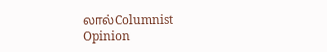லால்Columnist
Opinion